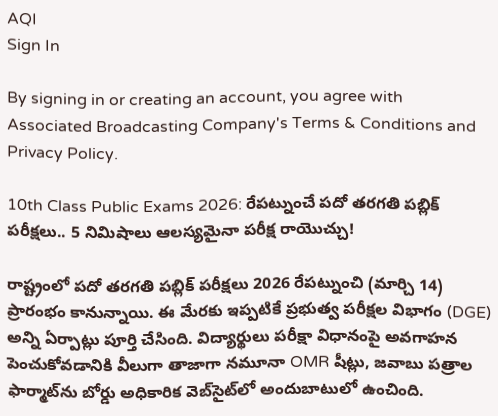AQI
Sign In

By signing in or creating an account, you agree with Associated Broadcasting Company's Terms & Conditions and Privacy Policy.

10th Class Public Exams 2026: రేపట్నుంచే పదో తరగతి పబ్లిక్‌ పరీక్షలు.. 5 నిమిషాలు ఆలస్యమైనా పరీక్ష రాయొచ్చు!

రాష్ట్రంలో పదో తరగతి పబ్లిక్‌ పరీక్షలు 2026 రేపట్నుంచి (మార్చి 14) ప్రారంభం కానున్నాయి. ఈ మేరకు ఇప్పటికే ప్రభుత్వ పరీక్షల విభాగం (DGE) అన్ని ఏర్పాట్లు పూర్తి చేసింది. విద్యార్థులు పరీక్షా విధానంపై అవగాహన పెంచుకోవడానికి వీలుగా తాజాగా నమూనా OMR షీట్లు, జవాబు పత్రాల ఫార్మాట్‌ను బోర్డు అధికారిక వెబ్‌సైట్‌లో అందుబాటులో ఉంచింది.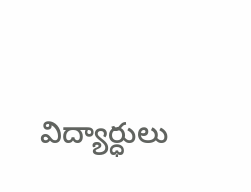విద్యార్ధులు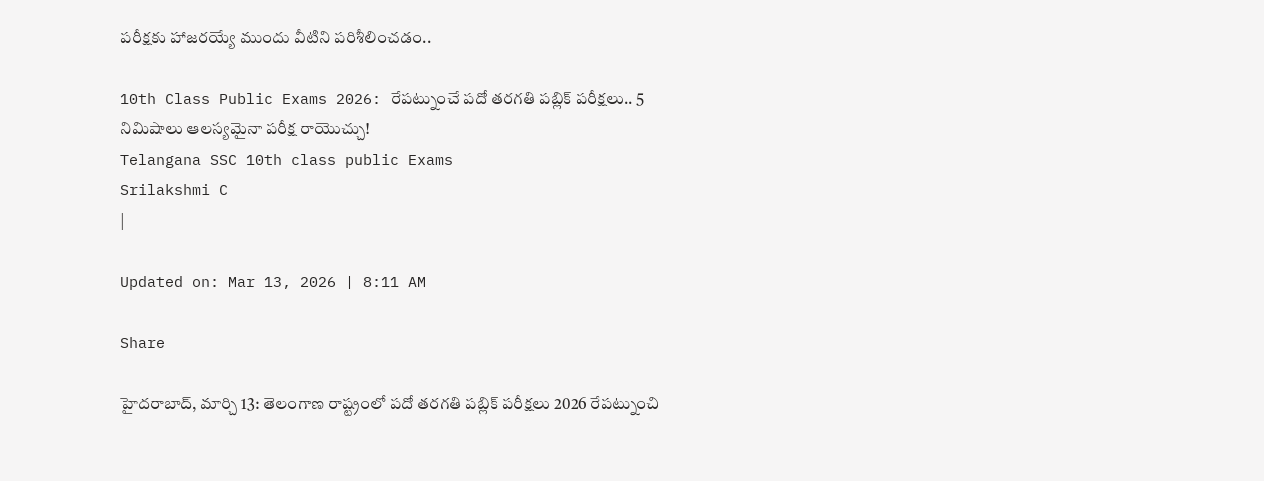పరీక్షకు హాజరయ్యే ముందు వీటిని పరిశీలించడం..

10th Class Public Exams 2026: రేపట్నుంచే పదో తరగతి పబ్లిక్‌ పరీక్షలు.. 5 నిమిషాలు ఆలస్యమైనా పరీక్ష రాయొచ్చు!
Telangana SSC 10th class public Exams
Srilakshmi C
|

Updated on: Mar 13, 2026 | 8:11 AM

Share

హైదరాబాద్‌, మార్చి 13: తెలంగాణ రాష్ట్రంలో పదో తరగతి పబ్లిక్‌ పరీక్షలు 2026 రేపట్నుంచి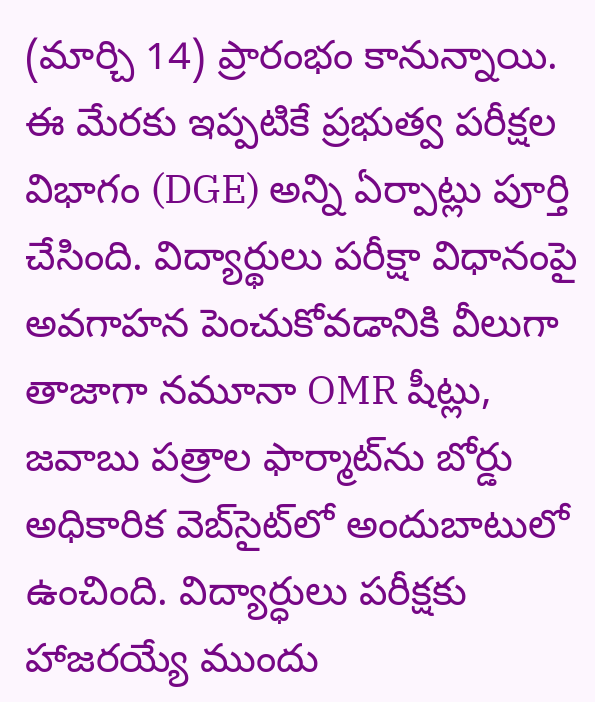(మార్చి 14) ప్రారంభం కానున్నాయి. ఈ మేరకు ఇప్పటికే ప్రభుత్వ పరీక్షల విభాగం (DGE) అన్ని ఏర్పాట్లు పూర్తి చేసింది. విద్యార్థులు పరీక్షా విధానంపై అవగాహన పెంచుకోవడానికి వీలుగా తాజాగా నమూనా OMR షీట్లు, జవాబు పత్రాల ఫార్మాట్‌ను బోర్డు అధికారిక వెబ్‌సైట్‌లో అందుబాటులో ఉంచింది. విద్యార్ధులు పరీక్షకు హాజరయ్యే ముందు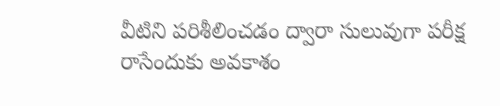వీటిని పరిశీలించడం ద్వారా సులువుగా పరీక్ష రాసేందుకు అవకాశం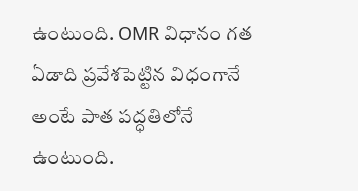ఉంటుంది. OMR విధానం గత ఏడాది ప్రవేశపెట్టిన విధంగానే అంటే పాత పద్ధతిలోనే ఉంటుంది.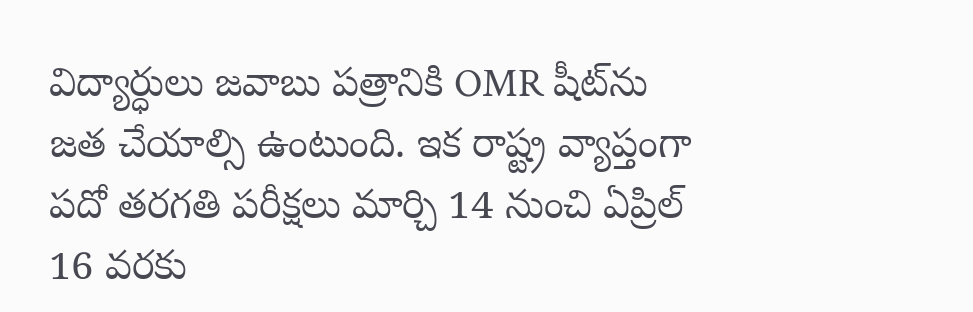విద్యార్ధులు జవాబు పత్రానికి OMR షీట్‌ను జత చేయాల్సి ఉంటుంది. ఇక రాష్ట్ర వ్యాప్తంగా పదో తరగతి పరీక్షలు మార్చి 14 నుంచి ఏప్రిల్ 16 వరకు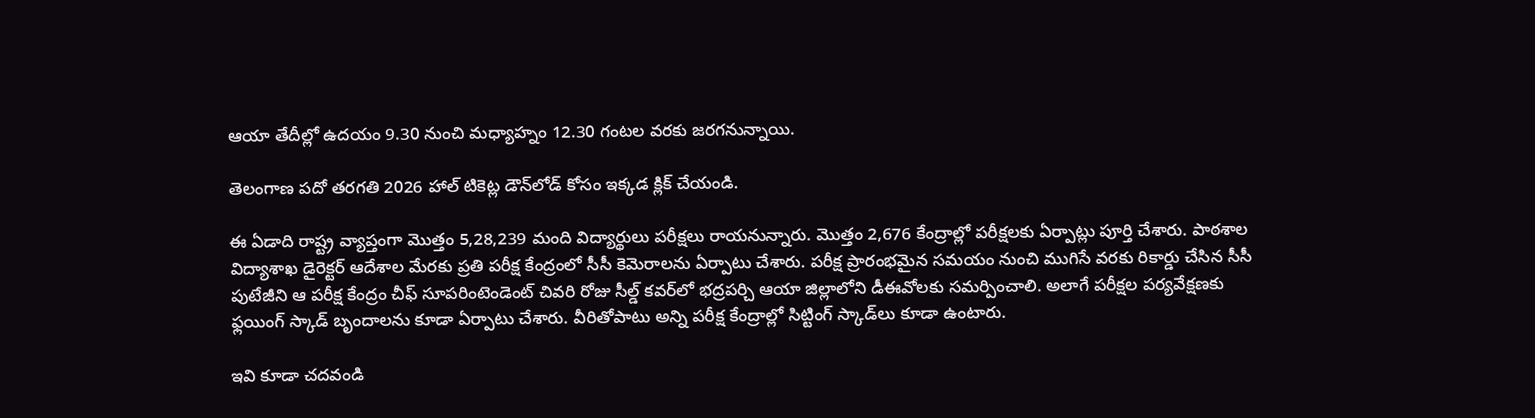ఆయా తేదీల్లో ఉదయం 9.30 నుంచి మధ్యాహ్నం 12.30 గంటల వరకు జరగనున్నాయి.

తెలంగాణ పదో తరగతి 2026 హాల్‌ టికెట్ల డౌన్‌లోడ్ కోసం ఇక్కడ క్లిక్‌ చేయండి.

ఈ ఏడాది రాష్ట్ర వ్యాప్తంగా మొత్తం 5,28,239 మంది విద్యార్థులు పరీక్షలు రాయనున్నారు. మొత్తం 2,676 కేంద్రాల్లో పరీక్షలకు ఏర్పాట్లు పూర్తి చేశారు. పాఠశాల విద్యాశాఖ డైరెక్టర్‌ ఆదేశాల మేరకు ప్రతి పరీక్ష కేంద్రంలో సీసీ కెమెరాలను ఏర్పాటు చేశారు. పరీక్ష ప్రారంభమైన సమయం నుంచి ముగిసే వరకు రికార్డు చేసిన సీసీ పుటేజీని ఆ పరీక్ష కేంద్రం చీఫ్‌ సూపరింటెండెంట్‌ చివరి రోజు సీల్డ్‌ కవర్‌లో భద్రపర్చి ఆయా జిల్లాలోని డీఈవోలకు సమర్పించాలి. అలాగే పరీక్షల పర్యవేక్షణకు ఫ్లయింగ్‌ స్కాడ్‌ బృందాలను కూడా ఏర్పాటు చేశారు. వీరితోపాటు అన్ని పరీక్ష కేంద్రాల్లో సిట్టింగ్‌ స్కాడ్‌లు కూడా ఉంటారు.

ఇవి కూడా చదవండి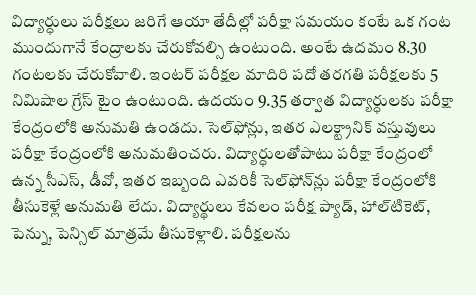విద్యార్ధులు పరీక్షలు జరిగే ఆయా తేదీల్లో పరీక్షా సమయం కంటే ఒక గంట ముందుగానే కేంద్రాలకు చేరుకోవల్సి ఉంటుంది. అంటే ఉదమం 8.30 గంటలకు చేరుకోవాలి. ఇంటర్‌ పరీక్షల మాదిరి పదో తరగతి పరీక్షలకు 5 నిమిషాల గ్రేస్‌ టైం ఉంటుంది. ఉదయం 9.35 తర్వాత విద్యార్ధులకు పరీక్షా కేంద్రంలోకి అనుమతి ఉండదు. సెల్‌ఫోన్లు, ఇతర ఎలక్ట్రానిక్‌ వస్తువులు పరీక్షా కేంద్రంలోకి అనుమతించరు. విద్యార్ధులతోపాటు పరీక్షా కేంద్రంలో ఉన్న సీఎస్‌, డీవో, ఇతర ఇబ్బంది ఎవరికీ సెల్‌ఫోన్‌న్లు పరీక్షా కేంద్రంలోకి తీసుకెళ్లే అనుమతి లేదు. విద్యార్థులు కేవలం పరీక్ష ప్యాడ్‌, హాల్‌టికెట్‌, పెన్ను, పెన్సిల్‌ మాత్రమే తీసుకెళ్లాలి. పరీక్షలను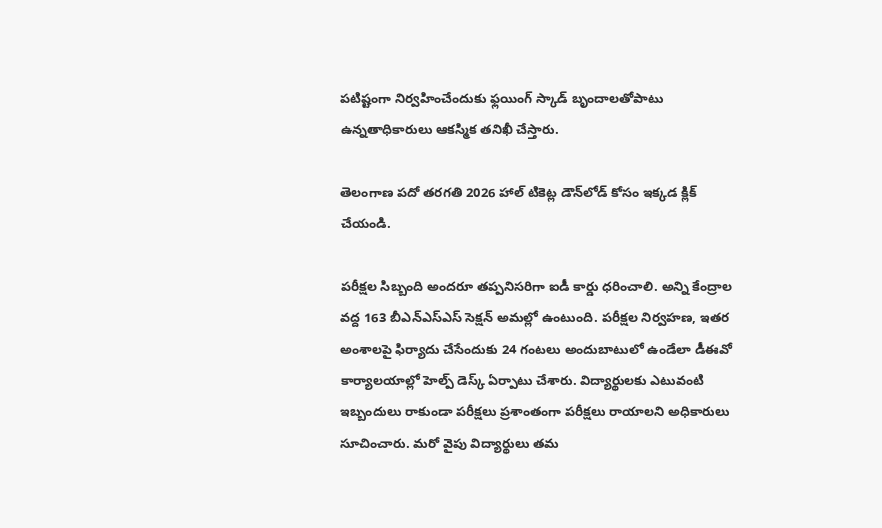పటిష్టంగా నిర్వహించేందుకు ఫ్లయింగ్‌ స్కాడ్‌ బృందాలతోపాటు ఉన్నతాధికారులు ఆకస్మిక తనిఖీ చేస్తారు.

తెలంగాణ పదో తరగతి 2026 హాల్‌ టికెట్ల డౌన్‌లోడ్ కోసం ఇక్కడ క్లిక్‌ చేయండి.

పరీక్షల సిబ్బంది అందరూ తప్పనిసరిగా ఐడీ కార్డు ధరించాలి. అన్ని కేంద్రాల వద్ద 163 బీఎన్‌ఎస్‌ఎస్‌ సెక్షన్‌ అమల్లో ఉంటుంది. పరీక్షల నిర్వహణ, ఇతర అంశాలపై ఫిర్యాదు చేసేందుకు 24 గంటలు అందుబాటులో ఉండేలా డీఈవో కార్యాలయాల్లో హెల్ప్‌ డెస్క్‌ ఏర్పాటు చేశారు. విద్యార్థులకు ఎటువంటి ఇబ్బందులు రాకుండా పరీక్షలు ప్రశాంతంగా పరీక్షలు రాయాలని అధికారులు సూచించారు. మరో వైపు విద్యార్థులు తమ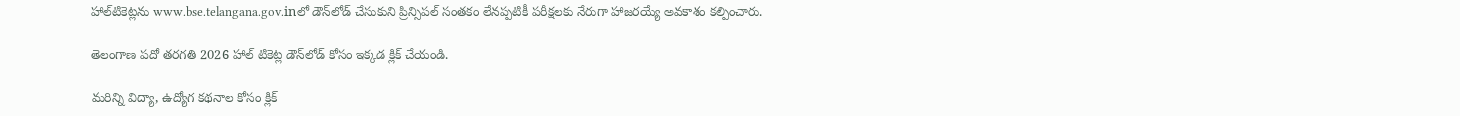హాల్‌టికెట్లను www.bse.telangana.gov.inలో డౌన్‌లోడ్‌ చేసుకుని ప్రిన్సిపల్ సంతకం లేనప్పటికీ పరీక్షలకు నేరుగా హాజరయ్యే అవకాశం కల్పించారు.

తెలంగాణ పదో తరగతి 2026 హాల్‌ టికెట్ల డౌన్‌లోడ్ కోసం ఇక్కడ క్లిక్‌ చేయండి.

మరిన్ని విద్యా, ఉద్యోగ కథనాల కోసం క్లిక్‌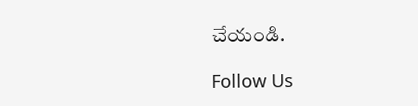చేయండి.

Follow Us